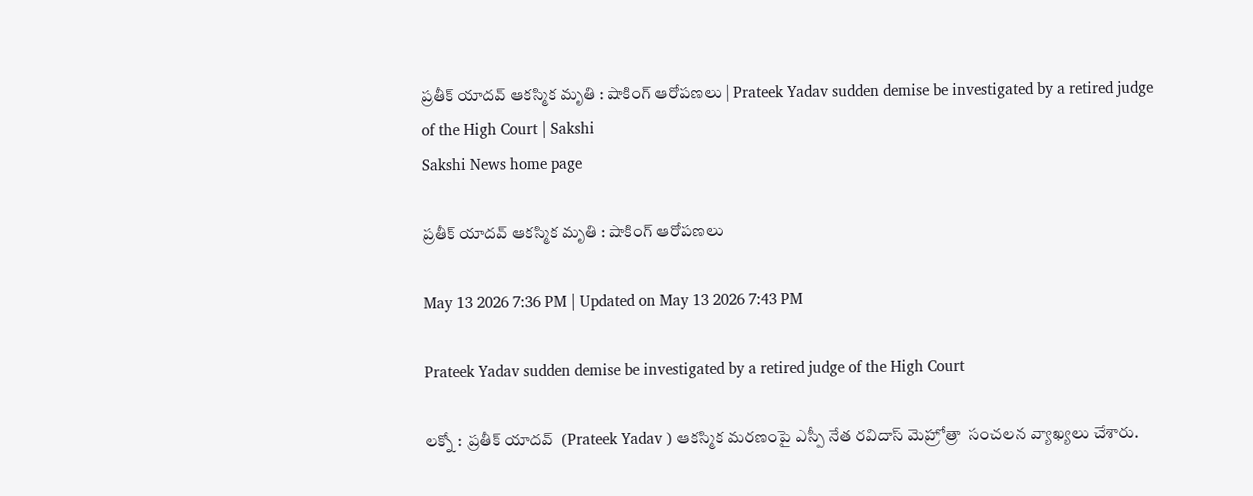ప్రతీక్‌ యాదవ్‌ ఆకస్మిక మృతి : షాకింగ్‌ ఆరోపణలు | Prateek Yadav sudden demise be investigated by a retired judge of the High Court | Sakshi
Sakshi News home page

ప్రతీక్‌ యాదవ్‌ ఆకస్మిక మృతి : షాకింగ్‌ ఆరోపణలు

May 13 2026 7:36 PM | Updated on May 13 2026 7:43 PM

Prateek Yadav sudden demise be investigated by a retired judge of the High Court

లక్నో :  ప్రతీక్ యాదవ్  (Prateek Yadav ) ఆకస్మిక మరణంపై ఎస్పీ నేత రవిదాస్ మెహ్రోత్రా  సంచలన వ్యాఖ్యలు చేశారు.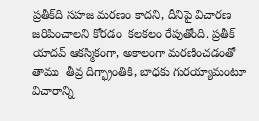ప్రతీక్‌ది సహజ మరణం కాదని, దీనిపై విచారణ జరిపించాలని కోరడం  కలకలం రేపుతోంది. ప్రతీక్ యాదవ్ ఆకస్మికంగా, అకాలంగా మరణించడంతో  తాము  తీవ్ర దిగ్భ్రాంతికి, బాధకు గురయ్యామంటూ విచారాన్ని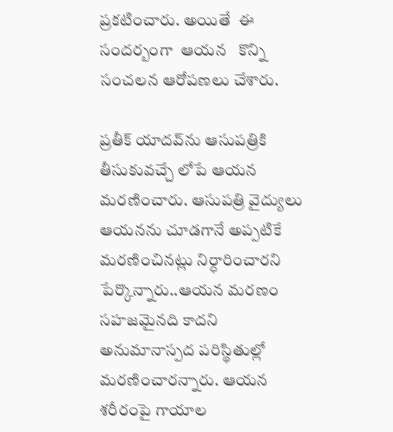ప్రకటించారు. అయితే  ఈ సందర్బంగా  ఆయన   కొన్ని సంచలన ఆరోపణలు చేశారు.

ప్రతీక్ యాదవ్‌ను ఆసుపత్రికి తీసుకువచ్చే లోపే ఆయన మరణించారు. ఆసుపత్రి వైద్యులు ఆయనను చూడగానే అప్పటికే మరణించినట్లు నిర్ధారించారని పేర్కొన్నారు..ఆయన మరణం సహజమైనది కాదని అనుమానాస్పద పరిస్థితుల్లో మరణించారన్నారు. ఆయన శరీరంపై గాయాల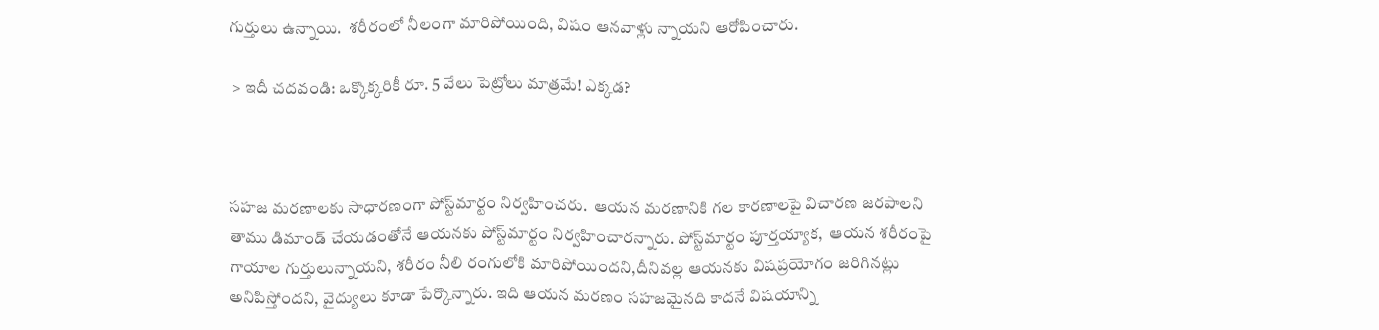గుర్తులు ఉన్నాయి.  శరీరంలో నీలంగా మారిపోయింది, విషం ఆనవాళ్లు న్నాయని ఆరోపించారు.

 > ఇదీ చదవండి: ఒక్కొక్కరికీ రూ. 5 వేలు పెట్రోలు మాత్రమే! ఎక్కడ?



సహజ మరణాలకు సాధారణంగా పోస్ట్‌మార్టం నిర్వహించరు.  ఆయన మరణానికి గల కారణాలపై విచారణ జరపాలని తాము డిమాండ్ చేయడంతోనే ఆయనకు పోస్ట్‌మార్టం నిర్వహించారన్నారు. పోస్ట్‌మార్టం పూర్తయ్యాక,  ఆయన శరీరంపై గాయాల గుర్తులున్నాయని, శరీరం నీలి రంగులోకి మారిపోయిందని,దీనివల్ల ఆయనకు విషప్రయోగం జరిగినట్లు అనిపిస్తోందని, వైద్యులు కూడా పేర్కొన్నారు. ఇది ఆయన మరణం సహజమైనది కాదనే విషయాన్ని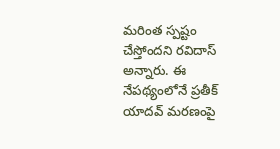మరింత స్పష్టం చేస్తోందని రవిదాస్‌ అన్నారు. ఈ నేపథ్యంలోనే ప్రతీక్ యాదవ్ మరణంపై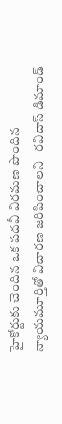హైకోర్టుకు చెందిన ఒక పదవీ విరమణ పొందిన న్యాయమూర్తితో విచారణ జరిపించాలని   రవిదాస్‌ డిమాండ్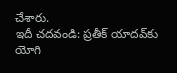చేశారు.
ఇదీ చదవండి: ప్రతీక్‌ యాదవ్‌కు యోగి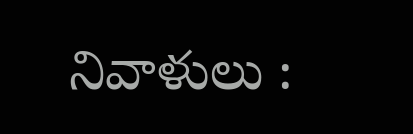నివాళులు :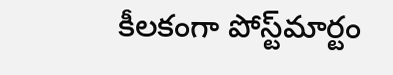కీలకంగా పోస్ట్‌మార్టం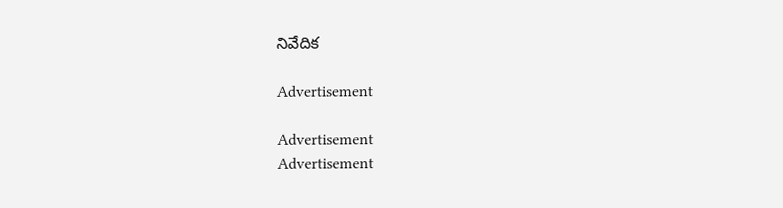నివేదిక

Advertisement

Advertisement
Advertisement